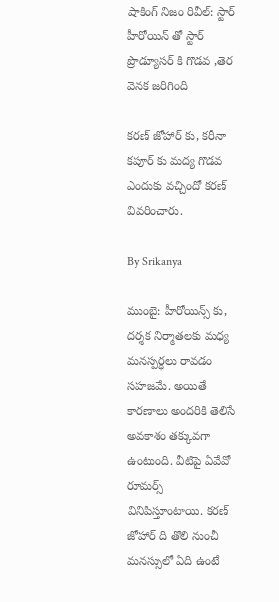షాకింగ్ నిజం రివీల్: స్టార్ హీరోయిన్ తో స్టార్ ప్రొడ్యూసర్ కి గొడవ ,తెర వెనక జరిగింది

కరణ్ జోహార్ కు, కరీనా కపూర్ కు మద్య గొడవ ఎందుకు వచ్చిందో కరణ్ వివరించారు.

By Srikanya

ముంబై: హీరోయిన్స్ కు, దర్శక నిర్మాతలకు మధ్య మనస్పర్ధలు రావడం సహజమే. అయితే కారణాలు అందరికి తెలిసే అవకాశం తక్కువగా ఉంటుంది. వీటిపై ఏవేవో రూమర్స్ వినిపిస్తూంటాయి. కరణ్ జోహార్ ది తొలి నుంచీ మనస్సులో ఏది ఉంటే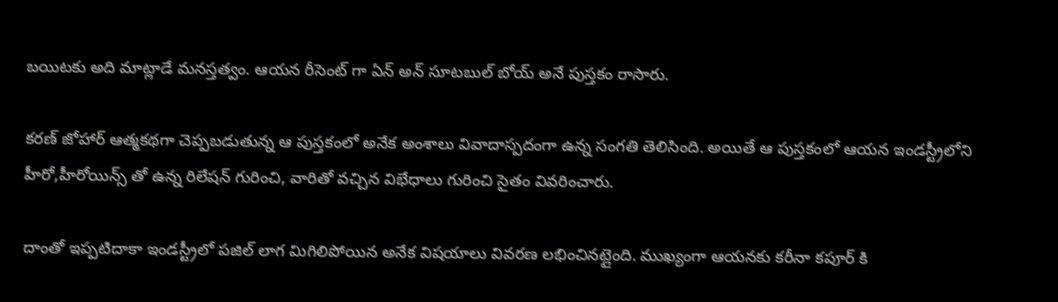బయిటకు అది మాట్లాడే మనస్తత్వం. ఆయన రీసెంట్ గా ఏన్ అన్ సూటబుల్ బోయ్ అనే పుస్తకం రాసారు.

కరణ్ జోహార్ ఆత్మకథగా చెప్పబడుతున్న ఆ పుస్తకంలో అనేక అంశాలు వివాదాస్పదంగా ఉన్న సంగతి తెలిసింది. అయితే ఆ పుస్తకంలో ఆయన ఇండస్ట్రీలోని హీరో,హీరోయిన్స్ తో ఉన్న రిలేషన్ గురించి, వారితో వచ్చిన విభేధాలు గురించి సైతం వివరించారు.

దాంతో ఇప్పటిదాకా ఇండస్ట్రీలో పజిల్ లాగ మిగిలిపోయిన అనేక విషయాలు వివరణ లభించినట్లైంది. ముఖ్యంగా ఆయనకు కరీనా కపూర్ కి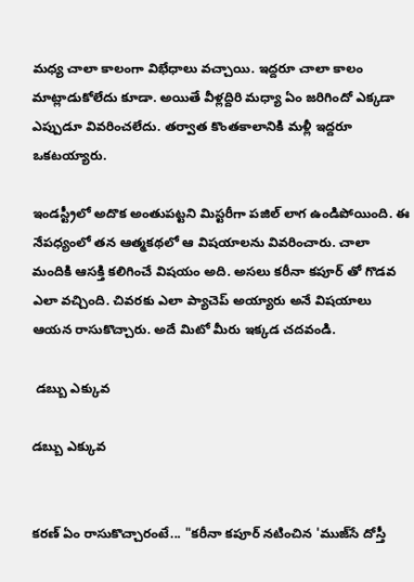మధ్య చాలా కాలంగా విభేధాలు వచ్చాయి. ఇద్దరూ చాలా కాలం మాట్లాడుకోలేదు కూడా. అయితే వీళ్లద్దిరి మధ్యా ఏం జరిగిందో ఎక్కడా ఎప్పుడూ వివరించలేదు. తర్వాత కొంతకాలానికి మళ్లీ ఇద్దరూ ఒకటయ్యారు.

ఇండస్ట్రీలో అదొక అంతుపట్టని మిస్టరీగా పజిల్ లాగ ఉండిపోయింది. ఈ నేపధ్యంలో తన ఆత్మకథలో ఆ విషయాలను వివరించారు. చాలా మందికి ఆసక్తి కలిగించే విషయం అది. అసలు కరీనా కపూర్ తో గొడవ ఎలా వచ్చింది. చివరకు ఎలా ప్యాచెప్ అయ్యారు అనే విషయాలు ఆయన రాసుకొచ్చారు. అదే మిటో మీరు ఇక్కడ చదవండి.

 డబ్బు ఎక్కువ

డబ్బు ఎక్కువ


కరణ్ ఏం రాసుకొచ్చారంటే... "కరీనా కపూర్‌ నటించిన 'ముజ్‌సే దోస్తీ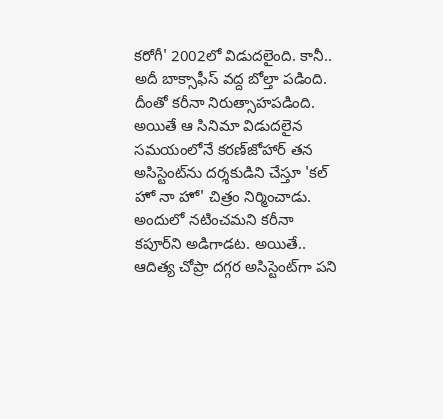కరోగీ' 2002లో విడుదలైంది. కానీ.. అదీ బాక్సాఫీస్‌ వద్ద బోల్తా పడింది.
దీంతో కరీనా నిరుత్సాహపడింది. అయితే ఆ సినిమా విడుదలైన సమయంలోనే కరణ్‌జోహార్‌ తన అసిస్టెంట్‌ను దర్శకుడిని చేస్తూ 'కల్‌ హో నా హో' చిత్రం నిర్మించాడు. అందులో నటించమని కరీనా కపూర్‌ని అడిగాడట. అయితే.. ఆదిత్య చోప్రా దగ్గర అసిస్టెంట్‌గా పని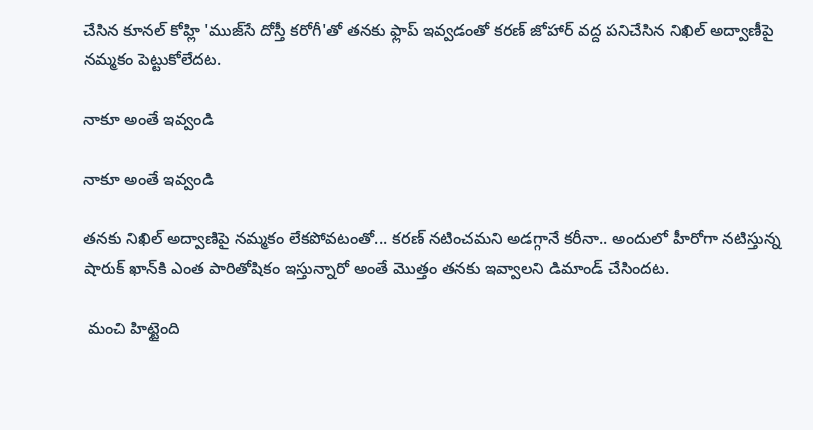చేసిన కూనల్‌ కోహ్లి 'ముజ్‌సే దోస్తీ కరోగీ'తో తనకు ఫ్లాప్‌ ఇవ్వడంతో కరణ్‌ జోహార్‌ వద్ద పనిచేసిన నిఖిల్‌ అద్వాణీపై నమ్మకం పెట్టుకోలేదట.

నాకూ అంతే ఇవ్వండి

నాకూ అంతే ఇవ్వండి

తనకు నిఖిల్ అద్వాణిపై నమ్మకం లేకపోవటంతో... కరణ్‌ నటించమని అడగ్గానే కరీనా.. అందులో హీరోగా నటిస్తున్న షారుక్‌ ఖాన్‌కి ఎంత పారితోషికం ఇస్తున్నారో అంతే మొత్తం తనకు ఇవ్వాలని డిమాండ్‌ చేసిందట.

 మంచి హిట్టైంది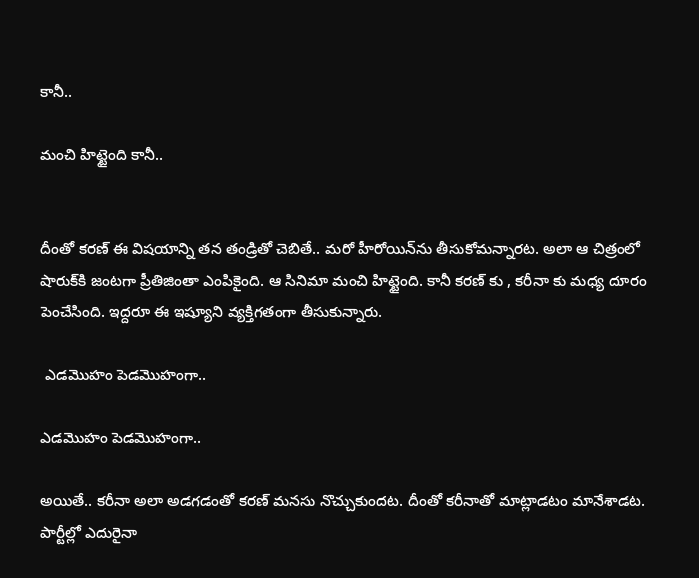కానీ..

మంచి హిట్టైంది కానీ..


దీంతో కరణ్‌ ఈ విషయాన్ని తన తండ్రితో చెబితే.. మరో హీరోయిన్‌ను తీసుకోమన్నారట. అలా ఆ చిత్రంలో షారుక్‌కి జంటగా ప్రీతిజింతా ఎంపికైంది. ఆ సినిమా మంచి హిట్టైంది. కానీ కరణ్ కు , కరీనా కు మధ్య దూరం పెంచేసింది. ఇద్దరూ ఈ ఇష్యూని వ్యక్తిగతంగా తీసుకున్నారు.

 ఎడమొహం పెడమొహంగా..

ఎడమొహం పెడమొహంగా..

అయితే.. కరీనా అలా అడగడంతో కరణ్‌ మనసు నొచ్చుకుందట. దీంతో కరీనాతో మాట్లాడటం మానేశాడట. పార్టీల్లో ఎదురైనా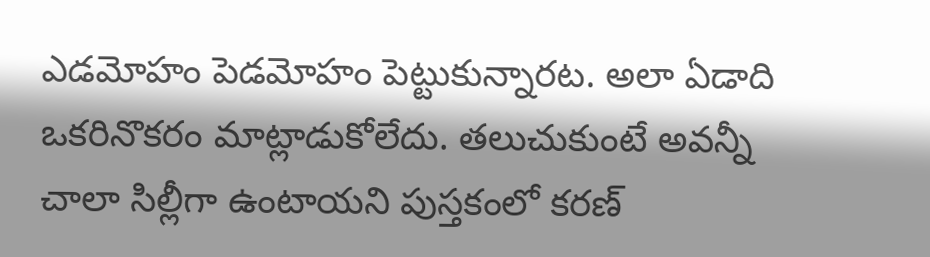ఎడమోహం పెడమోహం పెట్టుకున్నారట. అలా ఏడాది ఒకరినొకరం మాట్లాడుకోలేదు. తలుచుకుంటే అవన్నీ చాలా సిల్లీగా ఉంటాయని పుస్తకంలో కరణ్‌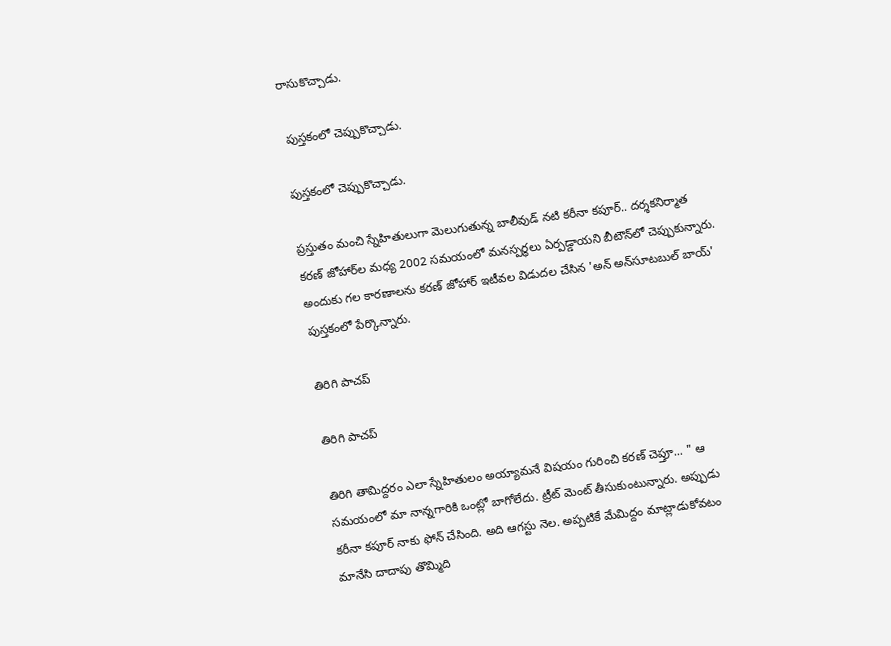రాసుకొచ్చాడు.

 పుస్తకంలో చెప్పుకొచ్చాడు.

పుస్తకంలో చెప్పుకొచ్చాడు.

ప్రస్తుతం మంచి స్నేహితులుగా మెలుగుతున్న బాలీవుడ్‌ నటి కరీనా కపూర్‌.. దర్శకనిర్మాత కరణ్‌ జోహార్‌ల మధ్య 2002 సమయంలో మనస్పర్ధలు ఏర్పడ్డాయని బీటౌన్‌లో చెప్పుకున్నారు. అందుకు గల కారణాలను కరణ్‌ జోహార్‌ ఇటీవల విడుదల చేసిన 'అన్‌ అన్‌సూటబుల్‌ బాయ్‌' పుస్తకంలో పేర్కొన్నారు.

తిరిగి పాచప్

తిరిగి పాచప్

తిరిగి తామిద్దరం ఎలా స్నేహితులం అయ్యామనే విషయం గురించి కరణ్ చెప్తూ... " ఆ సమయంలో మా నాన్నగారికి ఒంట్లో బాగోలేదు. ట్రీట్ మెంట్ తీసుకుంటున్నారు. అప్పుడు కరీనా కపూర్ నాకు ఫోన్ చేసింది. అది ఆగస్టు నెల. అప్పటికే మేమిద్దం మాట్లాడుకోవటం మానేసి దాదాపు తొమ్మిది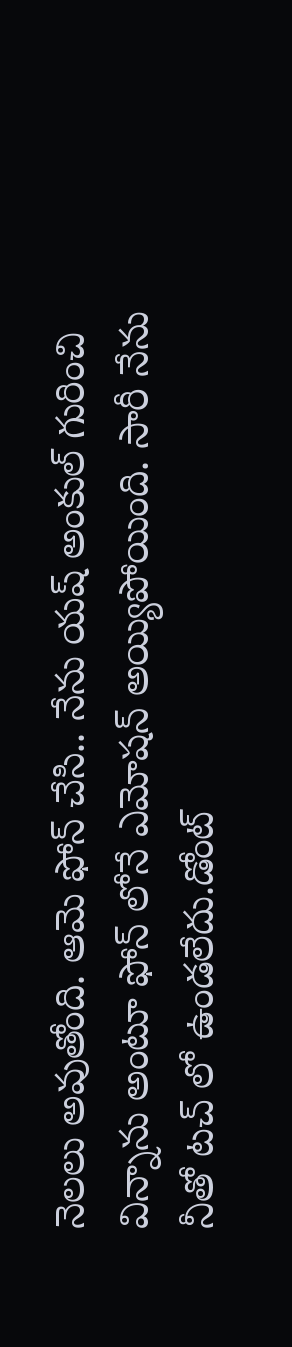నెలలు అవుతోంది. ఆమె ఫోన్ చేసి.. నేను యష్ అంకుల్ గురించి విన్నాను అంటూ ఫోన్ లోనే ఎమోషన్ అయ్యిపోయింది. సారీ నేను నీతో టచ్ లో ఉండలేదు.డోంట్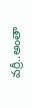వర్రీ..అంతా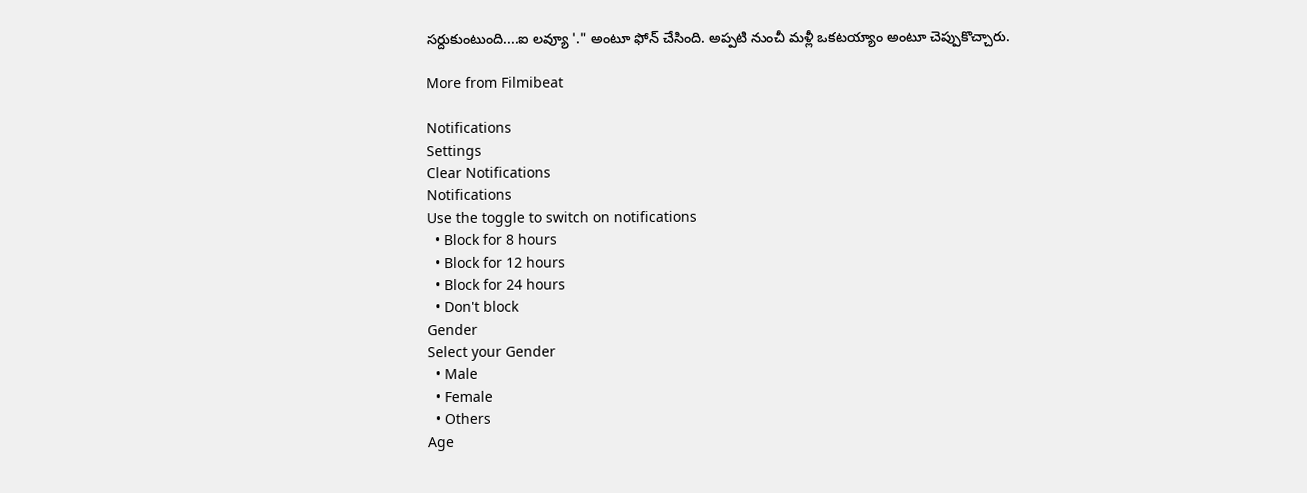సర్దుకుంటుంది....ఐ లవ్యూ '." అంటూ ఫోన్ చేసింది. అప్పటి నుంచీ మళ్లీ ఒకటయ్యాం అంటూ చెప్పుకొచ్చారు.

More from Filmibeat

Notifications
Settings
Clear Notifications
Notifications
Use the toggle to switch on notifications
  • Block for 8 hours
  • Block for 12 hours
  • Block for 24 hours
  • Don't block
Gender
Select your Gender
  • Male
  • Female
  • Others
Age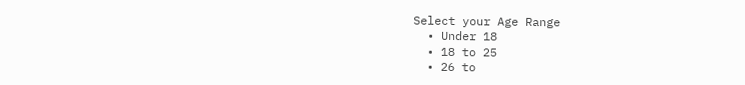Select your Age Range
  • Under 18
  • 18 to 25
  • 26 to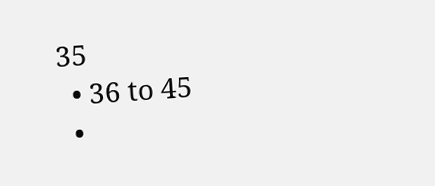35
  • 36 to 45
  •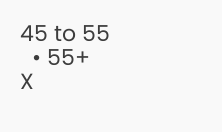45 to 55
  • 55+
X